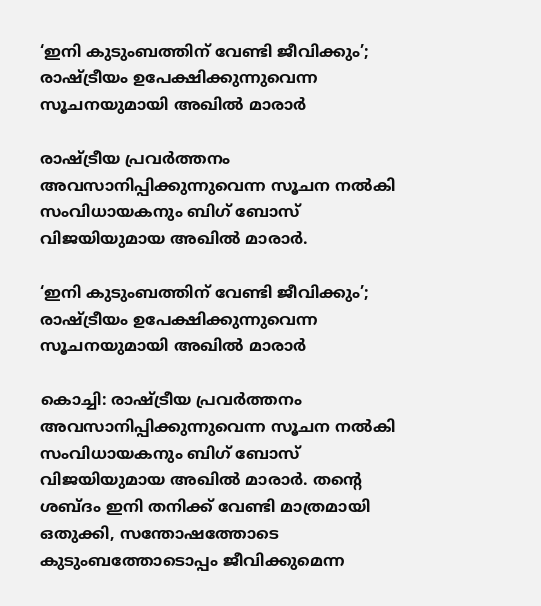‘ഇനി കുടുംബത്തിന് വേണ്ടി ജീവിക്കും’; രാഷ്ട്രീയം ഉപേക്ഷിക്കുന്നുവെന്ന സൂചനയുമായി അഖിൽ മാരാർ

രാഷ്ട്രീയ പ്രവർത്തനം അവസാനിപ്പിക്കുന്നുവെന്ന സൂചന നൽകി സംവിധായകനും ബിഗ് ബോസ് വിജയിയുമായ അഖിൽ മാരാർ.

‘ഇനി കുടുംബത്തിന് വേണ്ടി ജീവിക്കും’; രാഷ്ട്രീയം ഉപേക്ഷിക്കുന്നുവെന്ന സൂചനയുമായി അഖിൽ മാരാർ

കൊച്ചി: രാഷ്ട്രീയ പ്രവർത്തനം അവസാനിപ്പിക്കുന്നുവെന്ന സൂചന നൽകി സംവിധായകനും ബിഗ് ബോസ് വിജയിയുമായ അഖിൽ മാരാർ. തന്റെ ശബ്ദം ഇനി തനിക്ക് വേണ്ടി മാത്രമായി ഒതുക്കി, സന്തോഷത്തോടെ കുടുംബത്തോടൊപ്പം ജീവിക്കുമെന്ന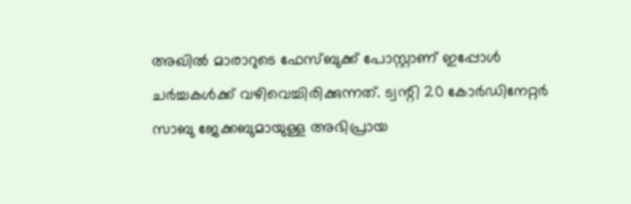അഖിൽ മാരാറുടെ ഫേസ്ബുക്ക് പോസ്റ്റാണ് ഇപ്പോൾ ചർച്ചകൾക്ക് വഴിവെച്ചിരിക്കുന്നത്. ട്വന്റി 20 കോർഡിനേറ്റർ സാബു ജേക്കബുമായുള്ള അഭിപ്രായ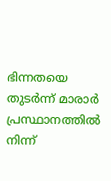ഭിന്നതയെ തുടർന്ന് മാരാർ പ്രസ്ഥാനത്തിൽ നിന്ന്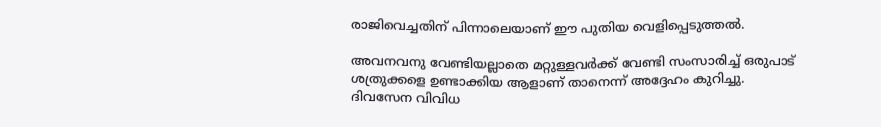രാജിവെച്ചതിന് പിന്നാലെയാണ് ഈ പുതിയ വെളിപ്പെടുത്തൽ.

അവനവനു വേണ്ടിയല്ലാതെ മറ്റുള്ളവർക്ക് വേണ്ടി സംസാരിച്ച് ഒരുപാട് ശത്രുക്കളെ ഉണ്ടാക്കിയ ആളാണ് താനെന്ന് അദ്ദേഹം കുറിച്ചു. ദിവസേന വിവിധ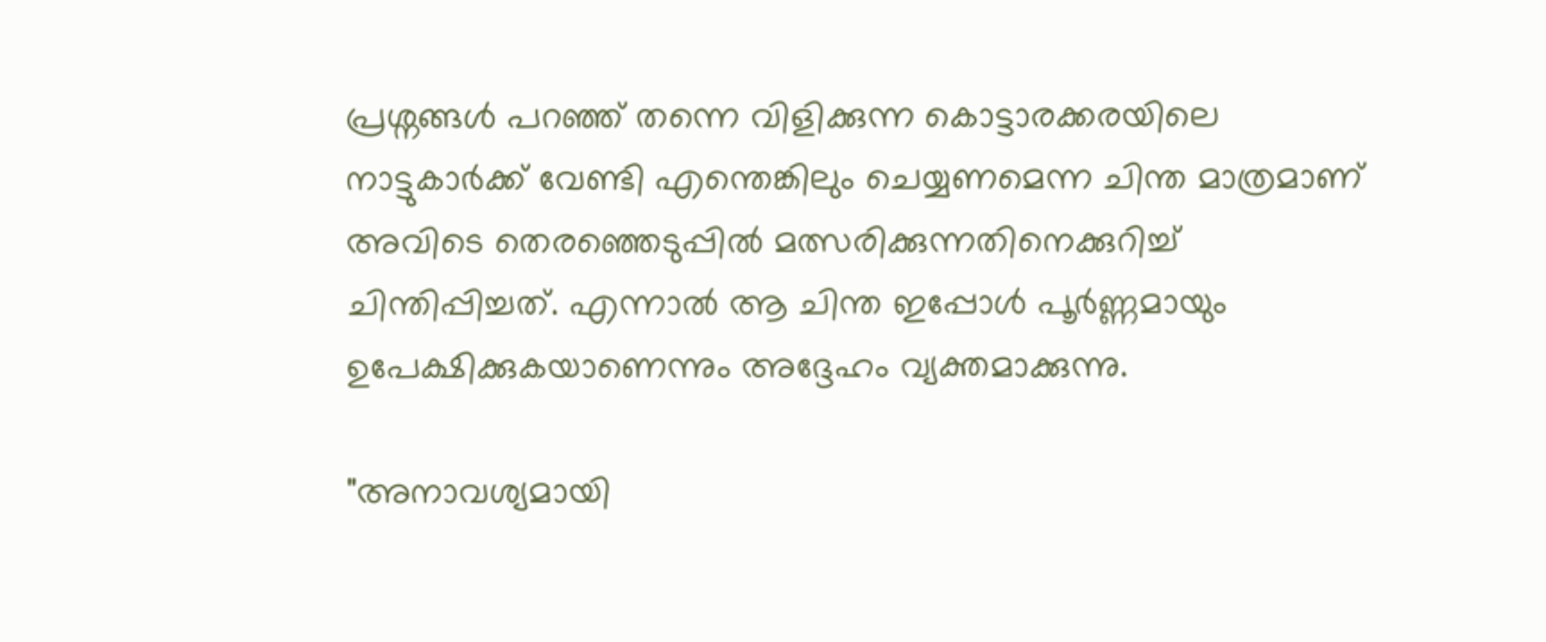പ്രശ്നങ്ങൾ പറഞ്ഞ് തന്നെ വിളിക്കുന്ന കൊട്ടാരക്കരയിലെ നാട്ടുകാർക്ക് വേണ്ടി എന്തെങ്കിലും ചെയ്യണമെന്ന ചിന്ത മാത്രമാണ് അവിടെ തെരഞ്ഞെടുപ്പിൽ മത്സരിക്കുന്നതിനെക്കുറിച്ച് ചിന്തിപ്പിച്ചത്. എന്നാൽ ആ ചിന്ത ഇപ്പോൾ പൂർണ്ണമായും ഉപേക്ഷിക്കുകയാണെന്നും അദ്ദേഹം വ്യക്തമാക്കുന്നു.

"അനാവശ്യമായി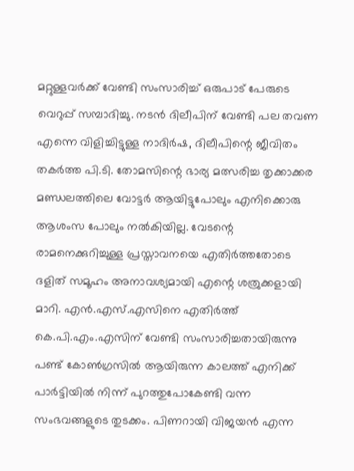മറ്റുള്ളവർക്ക് വേണ്ടി സംസാരിച്ച് ഒരുപാട് പേരുടെ വെറുപ്പ് സമ്പാദിച്ചു. നടൻ ദിലീപിന് വേണ്ടി പല തവണ എന്നെ വിളിച്ചിട്ടുള്ള നാദിർഷ, ദിലീപിന്റെ ജീവിതം തകർത്ത പി.ടി. തോമസിന്റെ ഭാര്യ മത്സരിച്ച തൃക്കാക്കര മണ്ഡലത്തിലെ വോട്ടർ ആയിട്ടുപോലും എനിക്കൊരു ആശംസ പോലും നൽകിയില്ല. വേടന്റെ രാമനെക്കുറിച്ചുള്ള പ്രസ്താവനയെ എതിർത്തതോടെ ദളിത് സമൂഹം അനാവശ്യമായി എന്റെ ശത്രുക്കളായി മാറി. എൻ.എസ്.എസിനെ എതിർത്ത് കെ.പി.എം.എസിന് വേണ്ടി സംസാരിച്ചതായിരുന്നു പണ്ട് കോൺഗ്രസിൽ ആയിരുന്ന കാലത്ത് എനിക്ക് പാർട്ടിയിൽ നിന്ന് പുറത്തുപോകേണ്ടി വന്ന സംഭവങ്ങളുടെ തുടക്കം. പിണറായി വിജയൻ എന്ന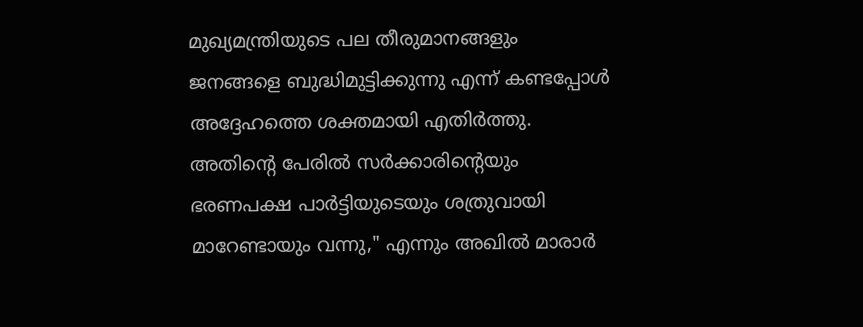മുഖ്യമന്ത്രിയുടെ പല തീരുമാനങ്ങളും ജനങ്ങളെ ബുദ്ധിമുട്ടിക്കുന്നു എന്ന് കണ്ടപ്പോൾ അദ്ദേഹത്തെ ശക്തമായി എതിർത്തു. അതിന്റെ പേരിൽ സർക്കാരിന്റെയും ഭരണപക്ഷ പാർട്ടിയുടെയും ശത്രുവായി മാറേണ്ടായും വന്നു," എന്നും അഖിൽ മാരാർ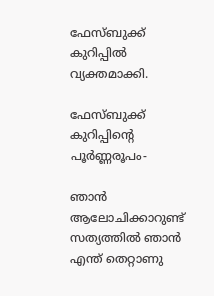ഫേസ്ബുക്ക് കുറിപ്പിൽ വ്യക്തമാക്കി.

ഫേസ്ബുക്ക് കുറിപ്പിന്റെ പൂര്‍ണ്ണരൂപം-

ഞാൻ ആലോചിക്കാറുണ്ട് സത്യത്തിൽ ഞാൻ എന്ത് തെറ്റാണു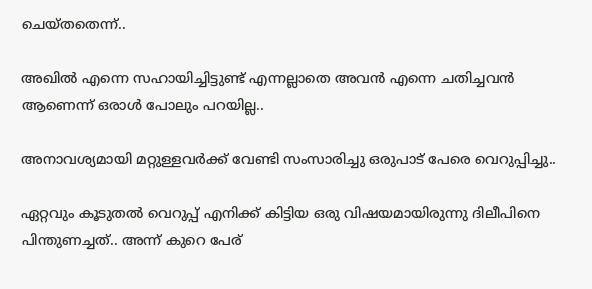ചെയ്തതെന്ന്..

അഖിൽ എന്നെ സഹായിച്ചിട്ടുണ്ട് എന്നല്ലാതെ അവൻ എന്നെ ചതിച്ചവൻ ആണെന്ന് ഒരാൾ പോലും പറയില്ല..

അനാവശ്യമായി മറ്റുള്ളവർക്ക് വേണ്ടി സംസാരിച്ചു ഒരുപാട് പേരെ വെറുപ്പിച്ചു..

ഏറ്റവും കൂടുതൽ വെറുപ്പ് എനിക്ക് കിട്ടിയ ഒരു വിഷയമായിരുന്നു ദിലീപിനെ പിന്തുണച്ചത്.. അന്ന് കുറെ പേര്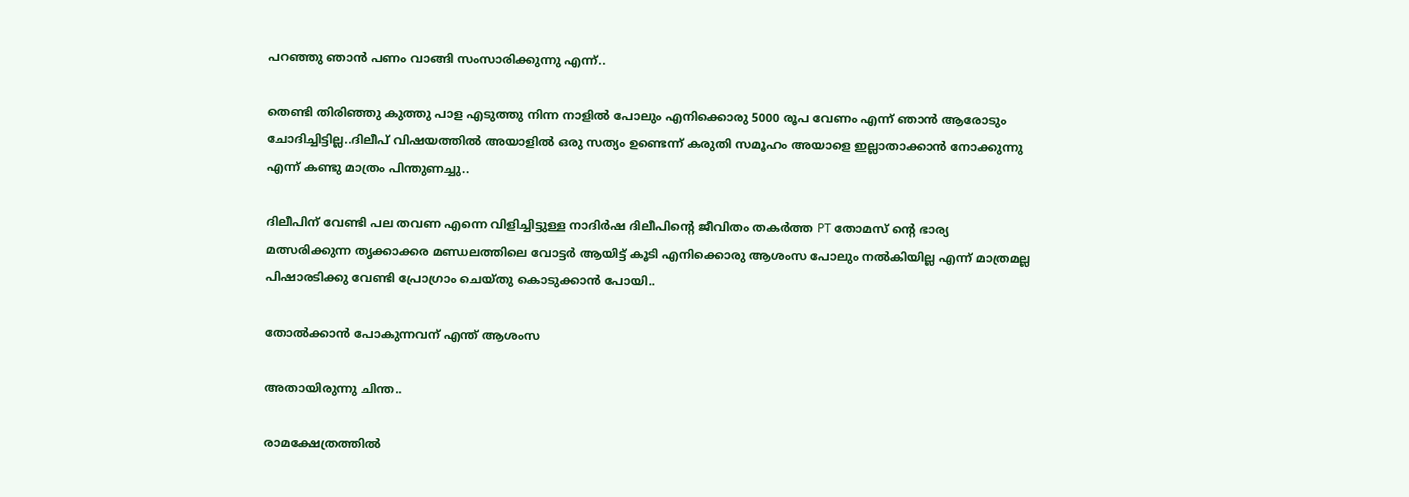പറഞ്ഞു ഞാൻ പണം വാങ്ങി സംസാരിക്കുന്നു എന്ന്..

തെണ്ടി തിരിഞ്ഞു കുത്തു പാള എടുത്തു നിന്ന നാളിൽ പോലും എനിക്കൊരു 5000 രൂപ വേണം എന്ന് ഞാൻ ആരോടും ചോദിച്ചിട്ടില്ല..ദിലീപ് വിഷയത്തിൽ അയാളിൽ ഒരു സത്യം ഉണ്ടെന്ന് കരുതി സമൂഹം അയാളെ ഇല്ലാതാക്കാൻ നോക്കുന്നു എന്ന് കണ്ടു മാത്രം പിന്തുണച്ചു..

ദിലീപിന് വേണ്ടി പല തവണ എന്നെ വിളിച്ചിട്ടുള്ള നാദിർഷ ദിലീപിന്റെ ജീവിതം തകർത്ത PT തോമസ് ന്റെ ഭാര്യ മത്സരിക്കുന്ന തൃക്കാക്കര മണ്ഡലത്തിലെ വോട്ടർ ആയിട്ട് കൂടി എനിക്കൊരു ആശംസ പോലും നൽകിയില്ല എന്ന് മാത്രമല്ല പിഷാരടിക്കു വേണ്ടി പ്രോഗ്രാം ചെയ്തു കൊടുക്കാൻ പോയി..

തോൽക്കാൻ പോകുന്നവന് എന്ത് ആശംസ

അതായിരുന്നു ചിന്ത..

രാമക്ഷേത്രത്തിൽ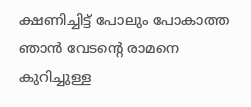ക്ഷണിച്ചിട്ട് പോലും പോകാത്ത ഞാൻ വേടന്റെ രാമനെ കുറിച്ചുള്ള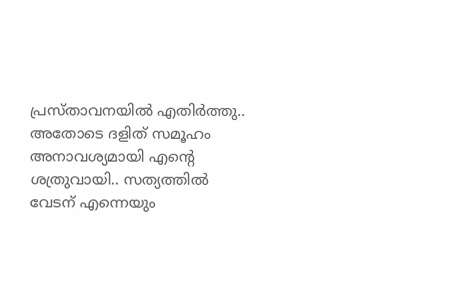പ്രസ്താവനയിൽ എതിർത്തു.. അതോടെ ദളിത്‌ സമൂഹം അനാവശ്യമായി എന്റെ ശത്രുവായി.. സത്യത്തിൽ വേടന് എന്നെയും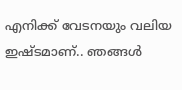എനിക്ക് വേടനയും വലിയ ഇഷ്ടമാണ്.. ഞങ്ങൾ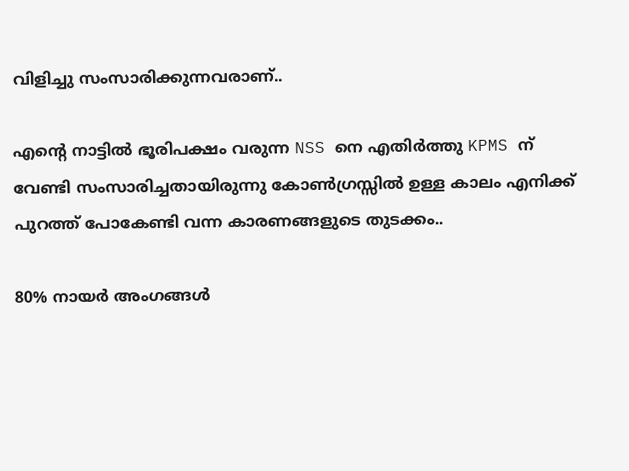വിളിച്ചു സംസാരിക്കുന്നവരാണ്..

എന്റെ നാട്ടിൽ ഭൂരിപക്ഷം വരുന്ന NSS നെ എതിർത്തു KPMS ന് വേണ്ടി സംസാരിച്ചതായിരുന്നു കോൺഗ്രസ്സിൽ ഉള്ള കാലം എനിക്ക് പുറത്ത് പോകേണ്ടി വന്ന കാരണങ്ങളുടെ തുടക്കം..

80% നായർ അംഗങ്ങൾ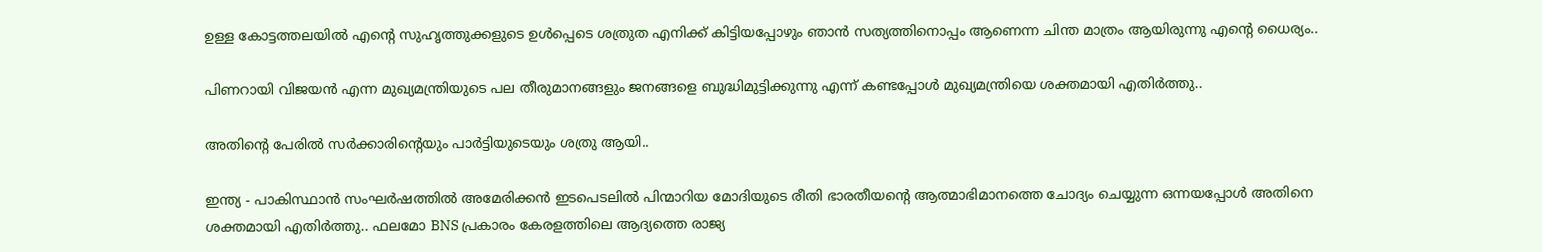ഉള്ള കോട്ടത്തലയിൽ എന്റെ സുഹൃത്തുക്കളുടെ ഉൾപ്പെടെ ശത്രുത എനിക്ക് കിട്ടിയപ്പോഴും ഞാൻ സത്യത്തിനൊപ്പം ആണെന്ന ചിന്ത മാത്രം ആയിരുന്നു എന്റെ ധൈര്യം..

പിണറായി വിജയൻ എന്ന മുഖ്യമന്ത്രിയുടെ പല തീരുമാനങ്ങളും ജനങ്ങളെ ബുദ്ധിമുട്ടിക്കുന്നു എന്ന് കണ്ടപ്പോൾ മുഖ്യമന്ത്രിയെ ശക്തമായി എതിർത്തു..

അതിന്റെ പേരിൽ സർക്കാരിന്റെയും പാർട്ടിയുടെയും ശത്രു ആയി..

ഇന്ത്യ - പാകിസ്ഥാൻ സംഘർഷത്തിൽ അമേരിക്കൻ ഇടപെടലിൽ പിന്മാറിയ മോദിയുടെ രീതി ഭാരതീയന്റെ ആത്മാഭിമാനത്തെ ചോദ്യം ചെയ്യുന്ന ഒന്നയപ്പോൾ അതിനെ ശക്തമായി എതിർത്തു.. ഫലമോ BNS പ്രകാരം കേരളത്തിലെ ആദ്യത്തെ രാജ്യ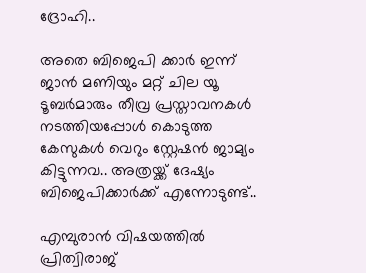ദ്രോഹി..

അതെ ബിജെപി ക്കാർ ഇന്ന് ജാൻ മണിയും മറ്റ് ചില യൂ ടൂബർമാരും തീവ്ര പ്രസ്താവനകൾ നടത്തിയപ്പോൾ കൊടുത്ത കേസുകൾ വെറും സ്റ്റേഷൻ ജാമ്യം കിട്ടുന്നവ.. അത്രയ്ക്ക് ദേഷ്യം ബിജെപിക്കാർക്ക് എന്നോടുണ്ട്..

എമ്പുരാൻ വിഷയത്തിൽ പ്രിത്വിരാജ്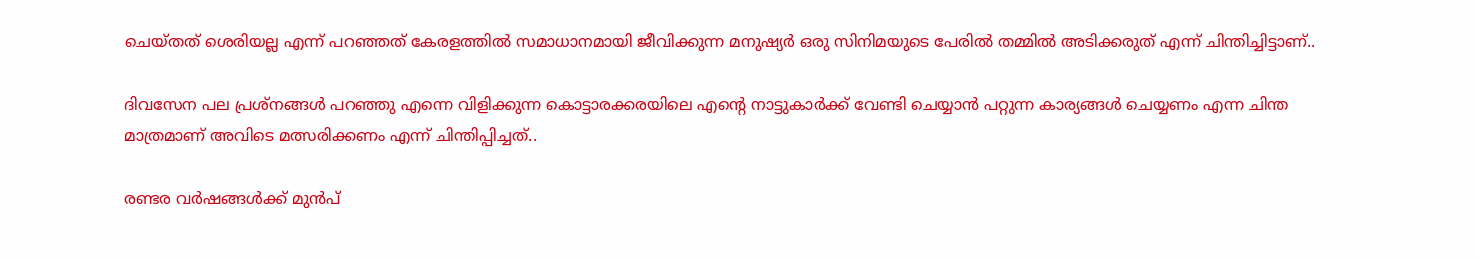ചെയ്തത് ശെരിയല്ല എന്ന് പറഞ്ഞത് കേരളത്തിൽ സമാധാനമായി ജീവിക്കുന്ന മനുഷ്യർ ഒരു സിനിമയുടെ പേരിൽ തമ്മിൽ അടിക്കരുത് എന്ന് ചിന്തിച്ചിട്ടാണ്..

ദിവസേന പല പ്രശ്നങ്ങൾ പറഞ്ഞു എന്നെ വിളിക്കുന്ന കൊട്ടാരക്കരയിലെ എന്റെ നാട്ടുകാർക്ക് വേണ്ടി ചെയ്യാൻ പറ്റുന്ന കാര്യങ്ങൾ ചെയ്യണം എന്ന ചിന്ത മാത്രമാണ് അവിടെ മത്സരിക്കണം എന്ന് ചിന്തിപ്പിച്ചത്..

രണ്ടര വർഷങ്ങൾക്ക് മുൻപ്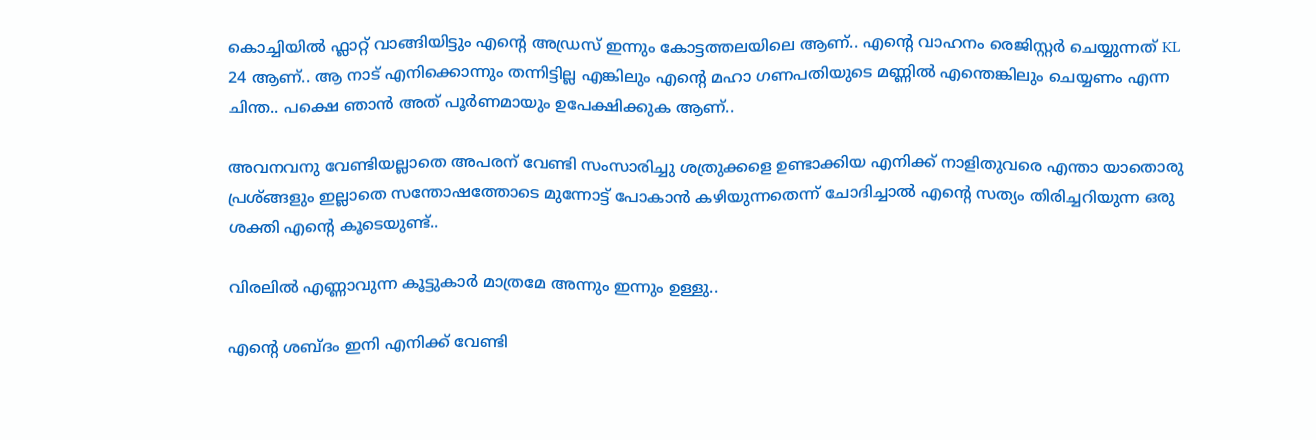കൊച്ചിയിൽ ഫ്ലാറ്റ് വാങ്ങിയിട്ടും എന്റെ അഡ്രസ് ഇന്നും കോട്ടത്തലയിലെ ആണ്.. എന്റെ വാഹനം രെജിസ്റ്റർ ചെയ്യുന്നത് KL 24 ആണ്.. ആ നാട് എനിക്കൊന്നും തന്നിട്ടില്ല എങ്കിലും എന്റെ മഹാ ഗണപതിയുടെ മണ്ണിൽ എന്തെങ്കിലും ചെയ്യണം എന്ന ചിന്ത.. പക്ഷെ ഞാൻ അത് പൂർണമായും ഉപേക്ഷിക്കുക ആണ്..

അവനവനു വേണ്ടിയല്ലാതെ അപരന് വേണ്ടി സംസാരിച്ചു ശത്രുക്കളെ ഉണ്ടാക്കിയ എനിക്ക് നാളിതുവരെ എന്താ യാതൊരു പ്രശ്ങ്ങളും ഇല്ലാതെ സന്തോഷത്തോടെ മുന്നോട്ട് പോകാൻ കഴിയുന്നതെന്ന് ചോദിച്ചാൽ എന്റെ സത്യം തിരിച്ചറിയുന്ന ഒരു ശക്തി എന്റെ കൂടെയുണ്ട്..

വിരലിൽ എണ്ണാവുന്ന കൂട്ടുകാർ മാത്രമേ അന്നും ഇന്നും ഉള്ളു..

എന്റെ ശബ്ദം ഇനി എനിക്ക് വേണ്ടി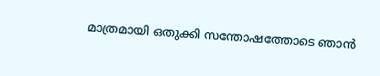മാത്രമായി ഒതുക്കി സന്തോഷത്തോടെ ഞാൻ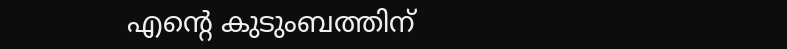എന്റെ കുടുംബത്തിന്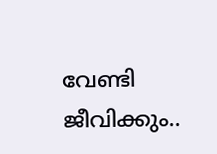വേണ്ടി ജീവിക്കും..